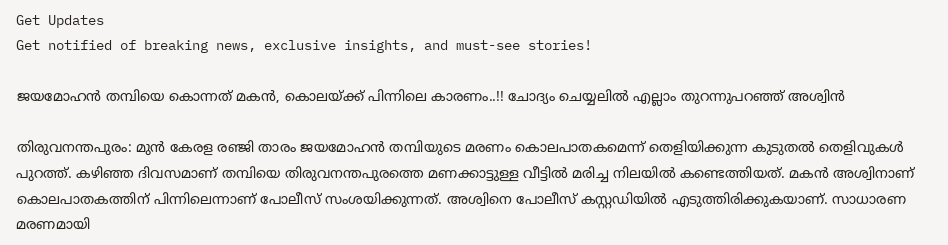Get Updates
Get notified of breaking news, exclusive insights, and must-see stories!

ജയമോഹൻ തമ്പിയെ കൊന്നത് മകൻ, കൊലയ്ക്ക് പിന്നിലെ കാരണം..!! ചോദ്യം ചെയ്യലിൽ എല്ലാം തുറന്നുപറഞ്ഞ് അശ്വിൻ

തിരുവനന്തപുരം: മുന്‍ കേരള രഞ്ജി താരം ജയമോഹന്‍ തമ്പിയുടെ മരണം കൊലപാതകമെന്ന് തെളിയിക്കുന്ന കുടുതല്‍ തെളിവുകള്‍ പുറത്ത്. കഴിഞ്ഞ ദിവസമാണ് തമ്പിയെ തിരുവനന്തപുരത്തെ മണക്കാട്ടുള്ള വീട്ടില്‍ മരിച്ച നിലയില്‍ കണ്ടെത്തിയത്. മകന്‍ അശ്വിനാണ് കൊലപാതകത്തിന് പിന്നിലെന്നാണ് പോലീസ് സംശയിക്കുന്നത്. അശ്വിനെ പോലീസ് കസ്റ്റഡിയില്‍ എടുത്തിരിക്കുകയാണ്. സാധാരണ മരണമായി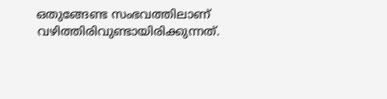ഒതുങ്ങേണ്ട സംഭവത്തിലാണ് വഴിത്തിരിവുണ്ടായിരിക്കുന്നത്.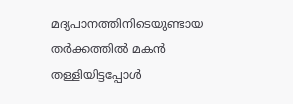മദ്യപാനത്തിനിടെയുണ്ടായ തര്‍ക്കത്തില്‍ മകന്‍ തള്ളിയിട്ടപ്പോള്‍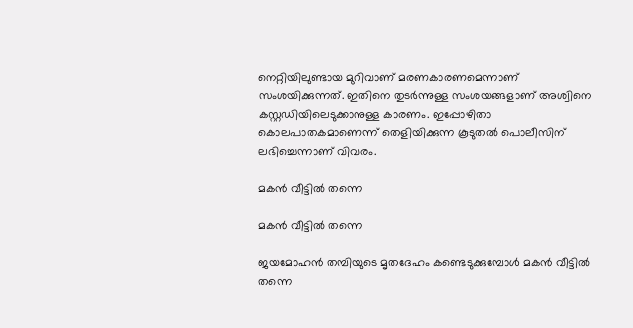നെറ്റിയിലുണ്ടായ മുറിവാണ് മരണകാരണമെന്നാണ് സംശയിക്കുന്നത്. ഇതിനെ തുടര്‍ന്നുള്ള സംശയങ്ങളാണ് അശ്വിനെ കസ്റ്റഡിയിലെടുക്കാനുള്ള കാരണം. ഇപ്പോഴിതാ കൊലപാതകമാണെന്ന് തെളിയിക്കുന്ന കൂടുതല്‍ പൊലീസിന് ലഭിച്ചെന്നാണ് വിവരം.

മകന്‍ വീട്ടില്‍ തന്നെ

മകന്‍ വീട്ടില്‍ തന്നെ

ജയമോഹന്‍ തമ്പിയുടെ മൃതദേഹം കണ്ടെടുക്കുമ്പോള്‍ മകന്‍ വീട്ടില്‍ തന്നെ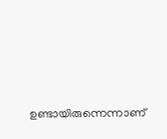ഉണ്ടായിരുന്നെന്നാണ്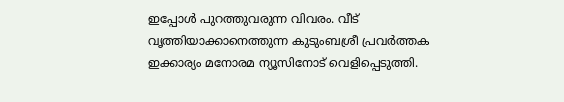ഇപ്പോള്‍ പുറത്തുവരുന്ന വിവരം. വീട് വൃത്തിയാക്കാനെത്തുന്ന കുടുംബശ്രീ പ്രവര്‍ത്തക ഇക്കാര്യം മനോരമ ന്യൂസിനോട് വെളിപ്പെടുത്തി.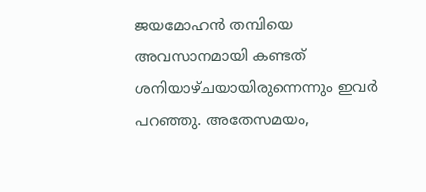ജയമോഹന്‍ തമ്പിയെ അവസാനമായി കണ്ടത് ശനിയാഴ്ചയായിരുന്നെന്നും ഇവര്‍ പറഞ്ഞു. അതേസമയം,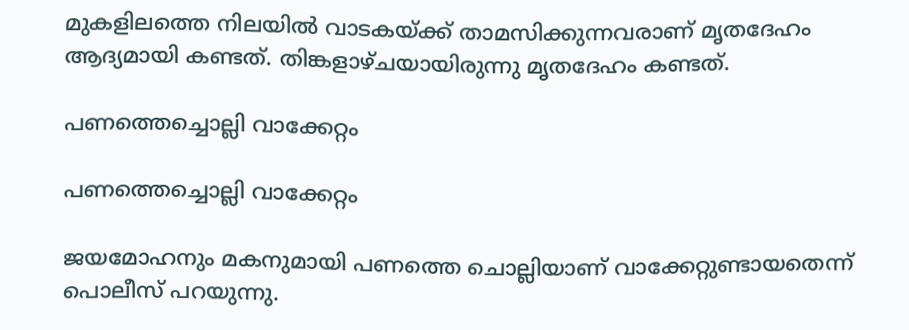മുകളിലത്തെ നിലയില്‍ വാടകയ്ക്ക് താമസിക്കുന്നവരാണ് മൃതദേഹം ആദ്യമായി കണ്ടത്. തിങ്കളാഴ്ചയായിരുന്നു മൃതദേഹം കണ്ടത്.

പണത്തെച്ചൊല്ലി വാക്കേറ്റം

പണത്തെച്ചൊല്ലി വാക്കേറ്റം

ജയമോഹനും മകനുമായി പണത്തെ ചൊല്ലിയാണ് വാക്കേറ്റുണ്ടായതെന്ന് പൊലീസ് പറയുന്നു.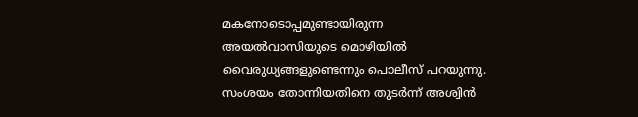മകനോടൊപ്പമുണ്ടായിരുന്ന അയല്‍വാസിയുടെ മൊഴിയില്‍ വൈരുധ്യങ്ങളുണ്ടെന്നും പൊലീസ് പറയുന്നു. സംശയം തോന്നിയതിനെ തുടര്‍ന്ന് അശ്വിന്‍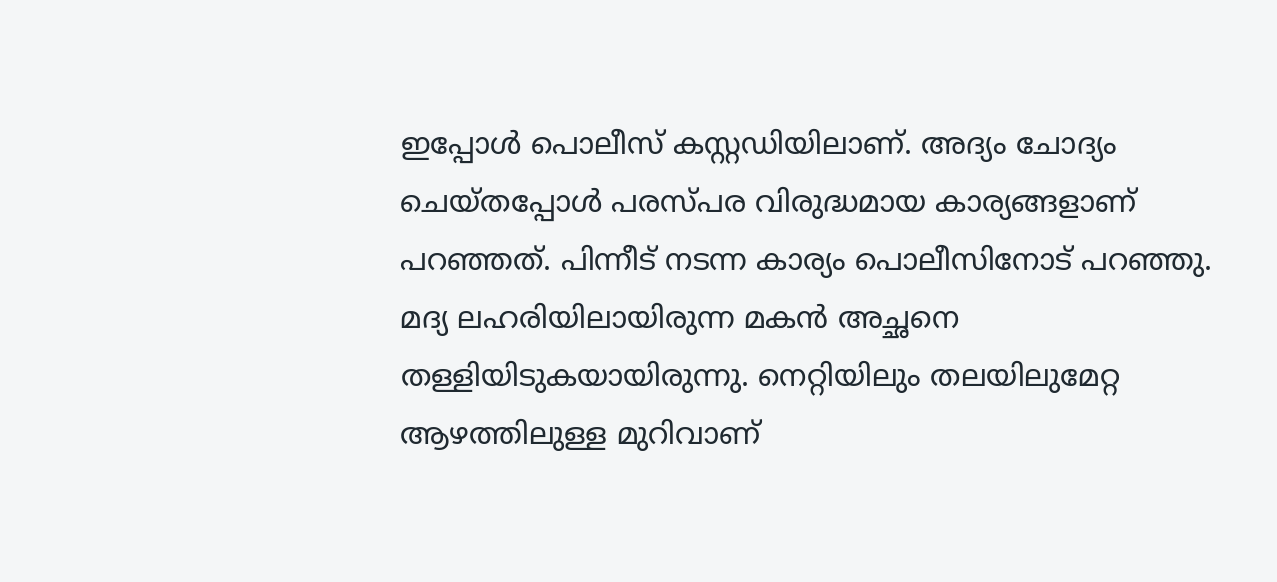ഇപ്പോള്‍ പൊലീസ് കസ്റ്റഡിയിലാണ്. അദ്യം ചോദ്യം ചെയ്തപ്പോള്‍ പരസ്പര വിരുദ്ധമായ കാര്യങ്ങളാണ് പറഞ്ഞത്. പിന്നീട് നടന്ന കാര്യം പൊലീസിനോട് പറഞ്ഞു. മദ്യ ലഹരിയിലായിരുന്ന മകന്‍ അച്ഛനെ തള്ളിയിടുകയായിരുന്നു. നെറ്റിയിലും തലയിലുമേറ്റ ആഴത്തിലുള്ള മുറിവാണ്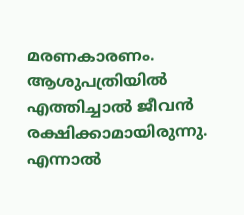മരണകാരണം. ആശുപത്രിയില്‍ എത്തിച്ചാല്‍ ജീവന്‍ രക്ഷിക്കാമായിരുന്നു. എന്നാല്‍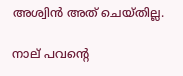അശ്വിന്‍ അത് ചെയ്തില്ല.

നാല് പവന്റെ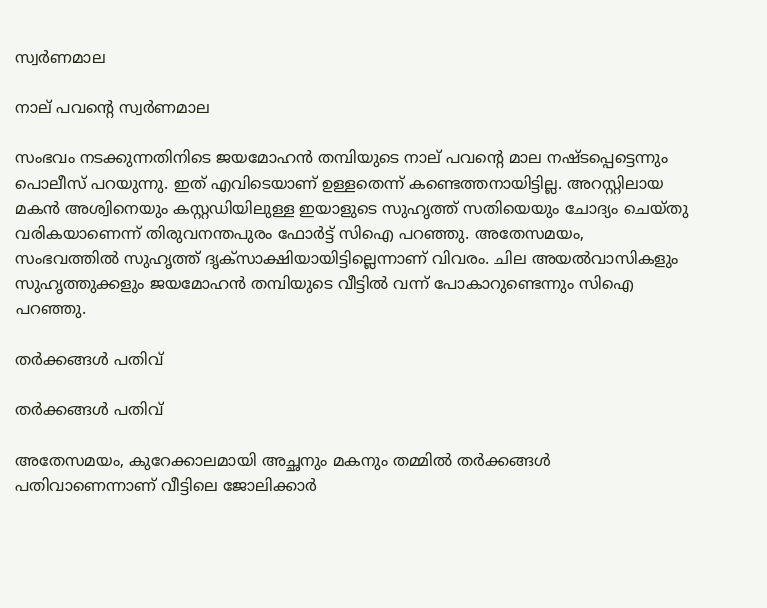സ്വര്‍ണമാല

നാല് പവന്റെ സ്വര്‍ണമാല

സംഭവം നടക്കുന്നതിനിടെ ജയമോഹന്‍ തമ്പിയുടെ നാല് പവന്റെ മാല നഷ്ടപ്പെട്ടെന്നും പൊലീസ് പറയുന്നു. ഇത് എവിടെയാണ് ഉള്ളതെന്ന് കണ്ടെത്തനായിട്ടില്ല. അറസ്റ്റിലായ മകന്‍ അശ്വിനെയും കസ്റ്റഡിയിലുള്ള ഇയാളുടെ സുഹൃത്ത് സതിയെയും ചോദ്യം ചെയ്തു വരികയാണെന്ന് തിരുവനന്തപുരം ഫോര്‍ട്ട് സിഐ പറഞ്ഞു. അതേസമയം, സംഭവത്തില്‍ സുഹൃത്ത് ദൃക്‌സാക്ഷിയായിട്ടില്ലെന്നാണ് വിവരം. ചില അയല്‍വാസികളും സുഹൃത്തുക്കളും ജയമോഹന്‍ തമ്പിയുടെ വീട്ടില്‍ വന്ന് പോകാറുണ്ടെന്നും സിഐ പറഞ്ഞു.

തര്‍ക്കങ്ങള്‍ പതിവ്

തര്‍ക്കങ്ങള്‍ പതിവ്

അതേസമയം, കുറേക്കാലമായി അച്ഛനും മകനും തമ്മില്‍ തര്‍ക്കങ്ങള്‍ പതിവാണെന്നാണ് വീട്ടിലെ ജോലിക്കാര്‍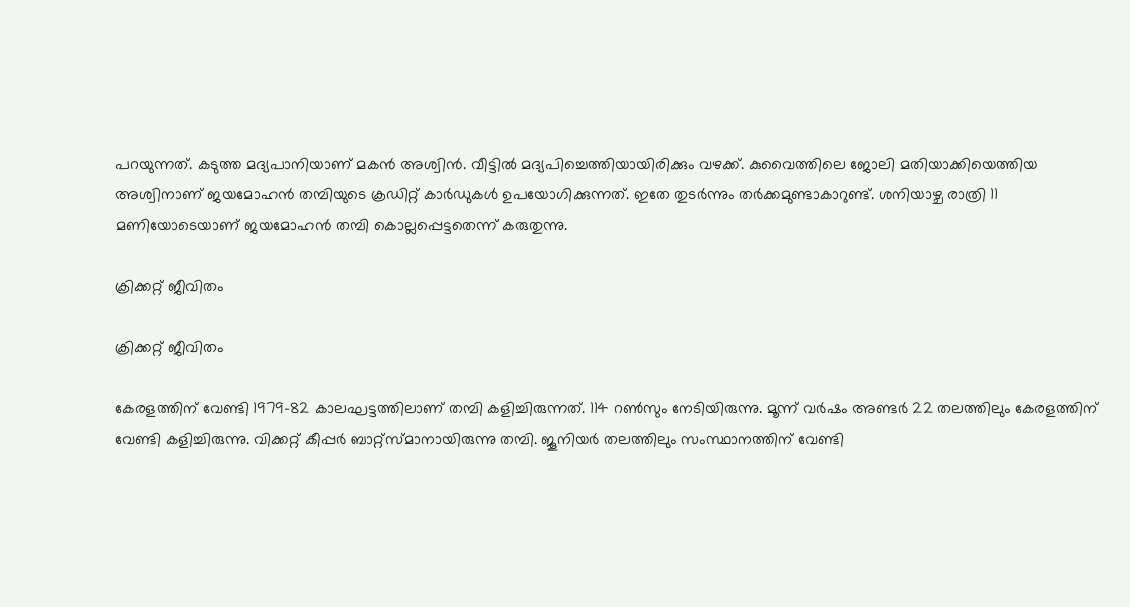പറയുന്നത്. കടുത്ത മദ്യപാനിയാണ് മകന്‍ അശ്വിന്‍. വീട്ടില്‍ മദ്യപിച്ചെത്തിയായിരിക്കും വഴക്ക്. കുവൈത്തിലെ ജോലി മതിയാക്കിയെത്തിയ അശ്വിനാണ് ജയമോഹന്‍ തമ്പിയുടെ ക്രഡിറ്റ് കാര്‍ഡുകള്‍ ഉപയോഗിക്കുന്നത്. ഇതേ തുടര്‍ന്നും തര്‍ക്കമുണ്ടാകാറുണ്ട്. ശനിയാഴ്ച രാത്രി 11 മണിയോടെയാണ് ജയമോഹന്‍ തമ്പി കൊല്ലപ്പെട്ടതെന്ന് കരുതുന്നു.

ക്രിക്കറ്റ് ജീവിതം

ക്രിക്കറ്റ് ജീവിതം

കേരളത്തിന് വേണ്ടി 1979-82 കാലഘട്ടത്തിലാണ് തമ്പി കളിച്ചിരുന്നത്. 114 റണ്‍സും നേടിയിരുന്നു. മൂന്ന് വര്‍ഷം അണ്ടര്‍ 22 തലത്തിലും കേരളത്തിന് വേണ്ടി കളിച്ചിരുന്നു. വിക്കറ്റ് കീപ്പര്‍ ബാറ്റ്സ്മാനായിരുന്നു തമ്പി. ജൂനിയര്‍ തലത്തിലും സംസ്ഥാനത്തിന് വേണ്ടി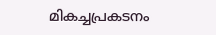മികച്ചപ്രകടനം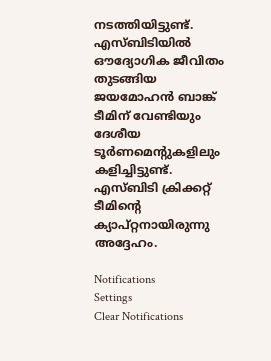നടത്തിയിട്ടുണ്ട്. എസ്ബിടിയില്‍ ഔദ്യോഗിക ജീവിതം തുടങ്ങിയ ജയമോഹന്‍ ബാങ്ക് ടീമിന് വേണ്ടിയും ദേശീയ ടൂര്‍ണമെന്റുകളിലും കളിച്ചിട്ടുണ്ട്. എസ്ബിടി ക്രിക്കറ്റ് ടീമിന്റെ ക്യാപ്റ്റനായിരുന്നു അദ്ദേഹം.

Notifications
Settings
Clear Notifications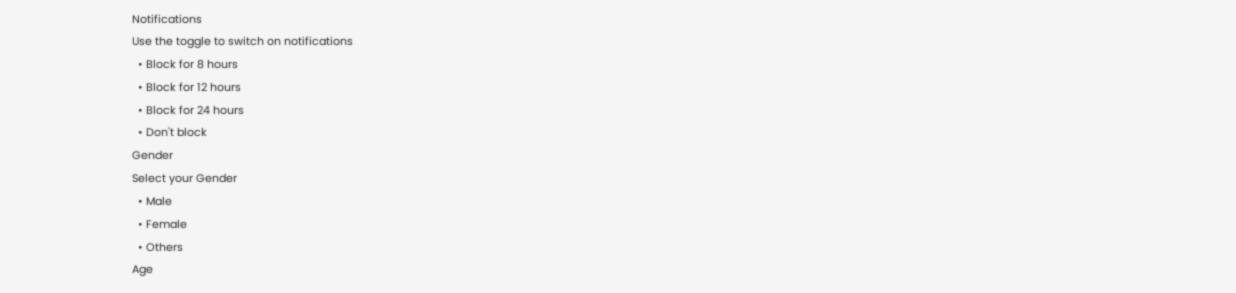Notifications
Use the toggle to switch on notifications
  • Block for 8 hours
  • Block for 12 hours
  • Block for 24 hours
  • Don't block
Gender
Select your Gender
  • Male
  • Female
  • Others
Age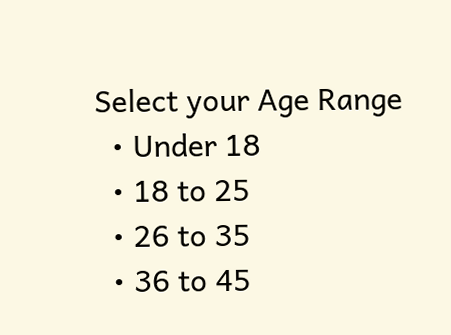Select your Age Range
  • Under 18
  • 18 to 25
  • 26 to 35
  • 36 to 45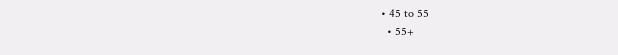• 45 to 55
  • 55+